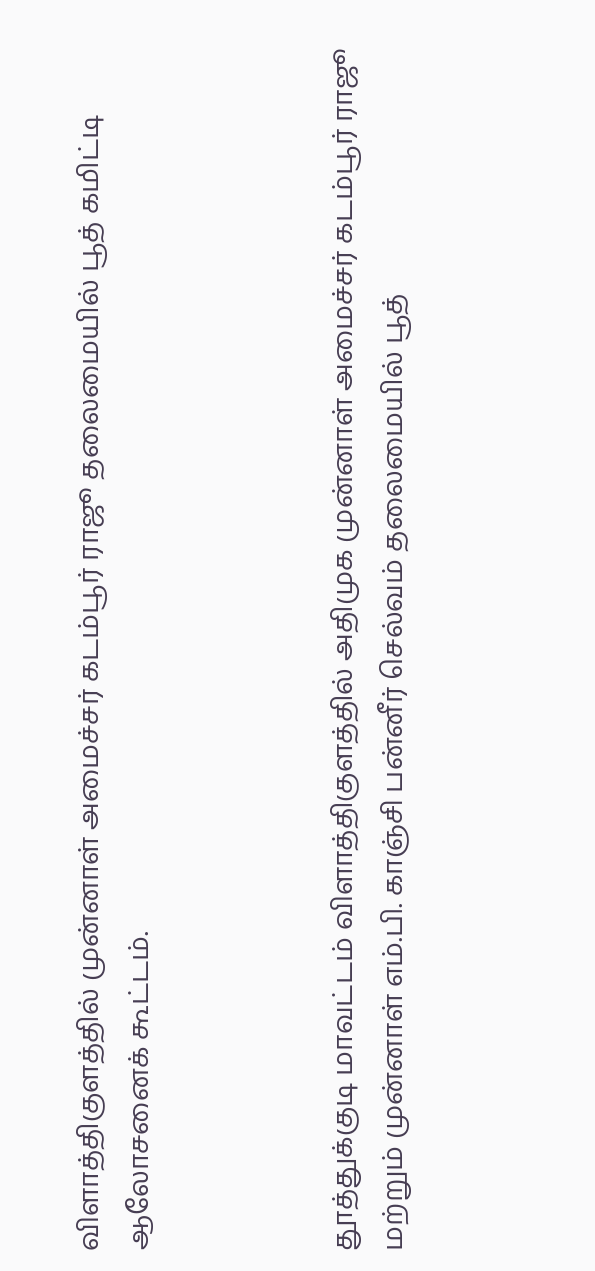விளாத்திகுளத்தில் முன்னாள் அமைச்சர் கடம்பூர் ராஜூ தலைமையில் பூத் கமிட்டி ஆலோசனைக் கூட்டம்.



தூத்துக்குடி மாவட்டம் விளாத்திகுளத்தில் அதிமுக முன்னாள் அமைச்சர் கடம்பூர் ராஜூ மற்றும் முன்னாள் எம்.பி. காஞ்சி பன்னீர் செல்வம் தலைமையில் பூத்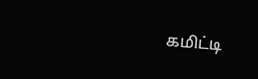கமிட்டி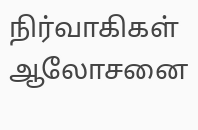நிர்வாகிகள் ஆலோசனை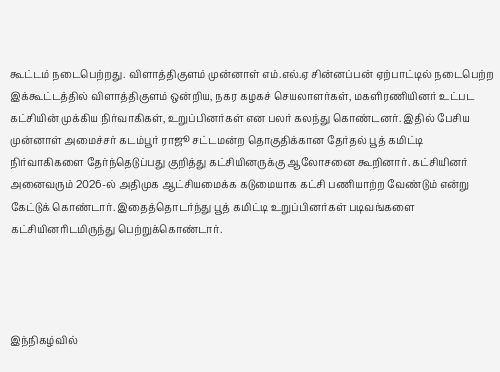கூட்டம் நடைபெற்றது. விளாத்திகுளம் முன்னாள் எம்.எல்.ஏ சின்னப்பன் ஏற்பாட்டில் நடைபெற்ற இக்கூட்டத்தில் விளாத்திகுளம் ஒன்றிய, நகர கழகச் செயலாளர்கள், மகளிரணியினர் உட்பட கட்சியின் முக்கிய நிர்வாகிகள், உறுப்பினர்கள் என பலர் கலந்து கொண்டனர். இதில் பேசிய முன்னாள் அமைச்சர் கடம்பூர் ராஜூ சட்டமன்ற தொகுதிக்கான தேர்தல் பூத் கமிட்டி நிர்வாகிகளை தேர்ந்தெடுப்பது குறித்து கட்சியினருக்கு ஆலோசனை கூறினார். கட்சியினர் அனைவரும் 2026-ல் அதிமுக ஆட்சியமைக்க கடுமையாக கட்சி பணியாற்ற வேண்டும் என்று கேட்டுக் கொண்டார். இதைத்தொடர்ந்து பூத் கமிட்டி உறுப்பினர்கள் படிவங்களை கட்சியினரிடமிருந்து பெற்றுக்கொண்டார்.




இந்நிகழ்வில்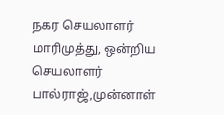நகர செயலாளர் மாரிமுத்து, ஒன்றிய செயலாளர் பால்ராஜ்,முன்னாள்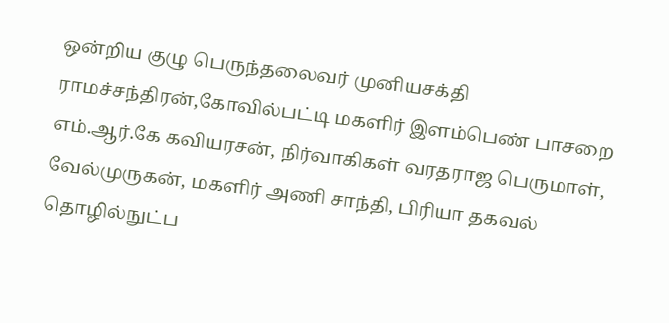ஒன்றிய குழு பெருந்தலைவர் முனியசக்தி ராமச்சந்திரன்,கோவில்பட்டி மகளிர் இளம்பெண் பாசறை எம்.ஆர்.கே கவியரசன், நிர்வாகிகள் வரதராஜ பெருமாள், வேல்முருகன், மகளிர் அணி சாந்தி, பிரியா தகவல் தொழில்நுட்ப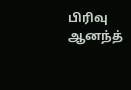பிரிவு ஆனந்த்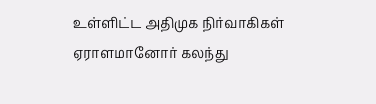உள்ளிட்ட அதிமுக நிர்வாகிகள்  ஏராளமானோர் கலந்து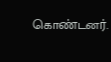கொண்டனர்.